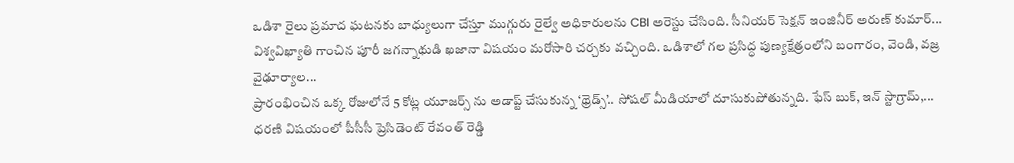ఒడిశా రైలు ప్రమాద ఘటనకు బాధ్యులుగా చేస్తూ ముగ్గురు రైల్వే అధికారులను CBI అరెస్టు చేసింది. సీనియర్ సెక్షన్ ఇంజినీర్ అరుణ్ కుమార్...
విశ్వవిఖ్యాతి గాంచిన పూరీ జగన్నాథుడి ఖజానా విషయం మరోసారి చర్చకు వచ్చింది. ఒడిశాలో గల ప్రసిద్ధ పుణ్యక్షేత్రంలోని బంగారం, వెండి, వజ్ర వైఢూర్యాల...
ప్రారంభించిన ఒక్క రోజులోనే 5 కోట్ల యూజర్స్ ను అడాప్ట్ చేసుకున్న ‘థ్రెడ్స్’.. సోషల్ మీడియాలో దూసుకుపోతున్నది. ఫేస్ బుక్, ఇన్ స్టాగ్రామ్,...
ధరణి విషయంలో పీసీసీ ప్రెసిడెంట్ రేవంత్ రెడ్డి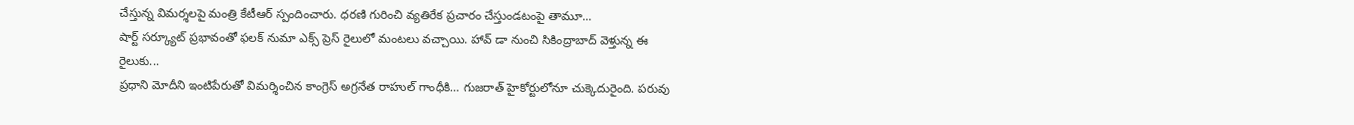చేస్తున్న విమర్శలపై మంత్రి కేటీఆర్ స్పందించారు. ధరణి గురించి వ్యతిరేక ప్రచారం చేస్తుండటంపై తామూ...
షార్ట్ సర్క్యూట్ ప్రభావంతో ఫలక్ నుమా ఎక్స్ ప్రెస్ రైలులో మంటలు వచ్చాయి. హావ్ డా నుంచి సికింద్రాబాద్ వెళ్తున్న ఈ రైలుకు...
ప్రధాని మోదీని ఇంటిపేరుతో విమర్శించిన కాంగ్రెస్ అగ్రనేత రాహుల్ గాంధీకి… గుజరాత్ హైకోర్టులోనూ చుక్కెదురైంది. పరువు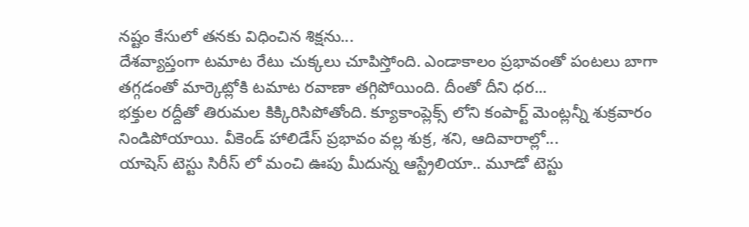నష్టం కేసులో తనకు విధించిన శిక్షను...
దేశవ్యాప్తంగా టమాట రేటు చుక్కలు చూపిస్తోంది. ఎండాకాలం ప్రభావంతో పంటలు బాగా తగ్గడంతో మార్కెట్లోకి టమాట రవాణా తగ్గిపోయింది. దీంతో దీని ధర...
భక్తుల రద్దీతో తిరుమల కిక్కిరిసిపోతోంది. క్యూకాంప్లెక్స్ లోని కంపార్ట్ మెంట్లన్నీ శుక్రవారం నిండిపోయాయి. వీకెండ్ హాలిడేస్ ప్రభావం వల్ల శుక్ర, శని, ఆదివారాల్లో...
యాషెస్ టెస్టు సిరీస్ లో మంచి ఊపు మీదున్న ఆస్ట్రేలియా.. మూడో టెస్టు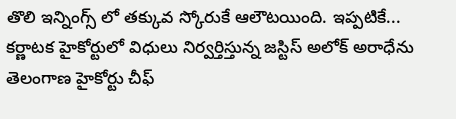తొలి ఇన్నింగ్స్ లో తక్కువ స్కోరుకే ఆలౌటయింది. ఇప్పటికే...
కర్ణాటక హైకోర్టులో విధులు నిర్వర్తిస్తున్న జస్టిస్ అలోక్ అరాధేను తెలంగాణ హైకోర్టు చీఫ్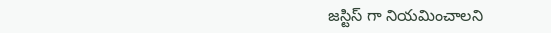జస్టిస్ గా నియమించాలని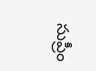సుప్రీం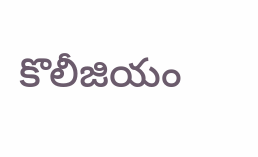కొలీజియం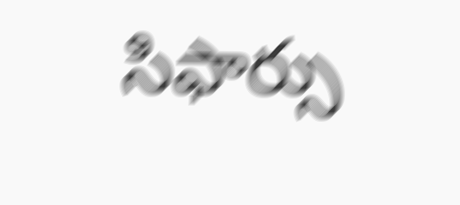సిఫార్సు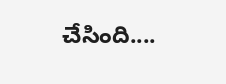చేసింది....